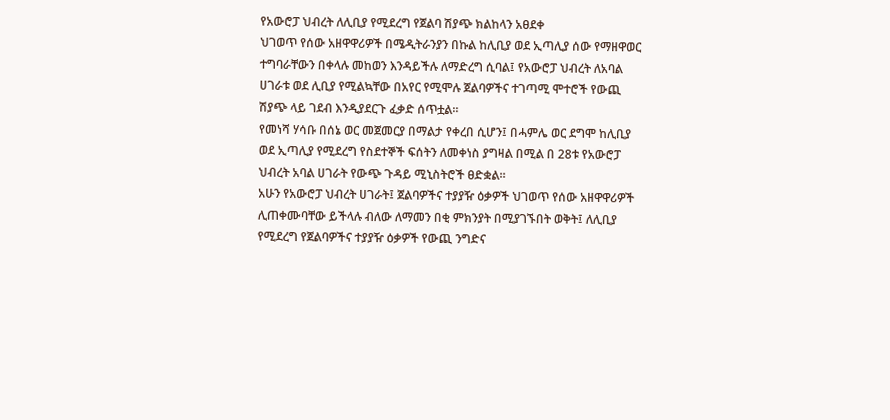የአውሮፓ ህብረት ለሊቢያ የሚደረግ የጀልባ ሽያጭ ክልከላን አፀደቀ
ህገወጥ የሰው አዘዋዋሪዎች በሜዲትራንያን በኩል ከሊቢያ ወደ ኢጣሊያ ሰው የማዘዋወር ተግባራቸውን በቀላሉ መከወን እንዳይችሉ ለማድረግ ሲባል፤ የአውሮፓ ህብረት ለአባል ሀገራቱ ወደ ሊቢያ የሚልኳቸው በአየር የሚሞሉ ጀልባዎችና ተገጣሚ ሞተሮች የውጪ ሽያጭ ላይ ገደብ እንዲያደርጉ ፈቃድ ሰጥቷል።
የመነሻ ሃሳቡ በሰኔ ወር መጀመርያ በማልታ የቀረበ ሲሆን፤ በሓምሌ ወር ደግሞ ከሊቢያ ወደ ኢጣሊያ የሚደረግ የስደተኞች ፍሰትን ለመቀነስ ያግዛል በሚል በ 28ቱ የአውሮፓ ህብረት አባል ሀገራት የውጭ ጉዳይ ሚኒስትሮች ፀድቋል።
አሁን የአውሮፓ ህብረት ሀገራት፤ ጀልባዎችና ተያያዥ ዕቃዎች ህገወጥ የሰው አዘዋዋሪዎች ሊጠቀሙባቸው ይችላሉ ብለው ለማመን በቂ ምክንያት በሚያገኙበት ወቅት፤ ለሊቢያ የሚደረግ የጀልባዎችና ተያያዥ ዕቃዎች የውጪ ንግድና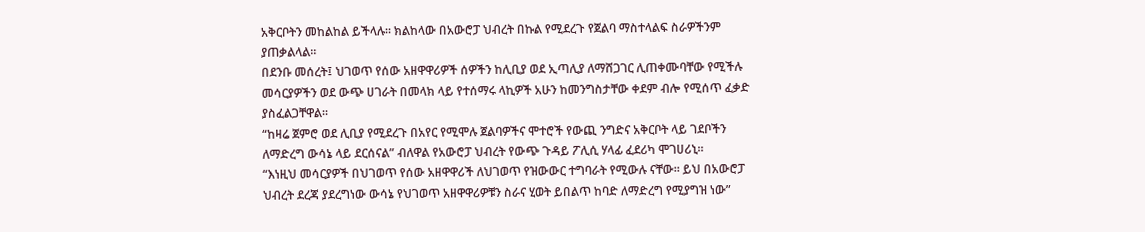አቅርቦትን መከልከል ይችላሉ። ክልከላው በአውሮፓ ህብረት በኩል የሚደረጉ የጀልባ ማስተላልፍ ስራዎችንም ያጠቃልላል።
በደንቡ መሰረት፤ ህገወጥ የሰው አዘዋዋሪዎች ሰዎችን ከሊቢያ ወደ ኢጣሊያ ለማሸጋገር ሊጠቀሙባቸው የሚችሉ መሳርያዎችን ወደ ውጭ ሀገራት በመላክ ላይ የተሰማሩ ላኪዎች አሁን ከመንግስታቸው ቀደም ብሎ የሚሰጥ ፈቃድ ያስፈልጋቸዋል።
“ከዛሬ ጀምሮ ወደ ሊቢያ የሚደረጉ በአየር የሚሞሉ ጀልባዎችና ሞተሮች የውጪ ንግድና አቅርቦት ላይ ገደቦችን ለማድረግ ውሳኔ ላይ ደርሰናል” ብለዋል የአውሮፓ ህብረት የውጭ ጉዳይ ፖሊሲ ሃላፊ ፈደሪካ ሞገሀሪኒ።
“እነዚህ መሳርያዎች በህገወጥ የሰው አዘዋዋሪች ለህገወጥ የዝውውር ተግባራት የሚውሉ ናቸው። ይህ በአውሮፓ ህብረት ደረጃ ያደረግነው ውሳኔ የህገወጥ አዘዋዋሪዎቹን ስራና ሂወት ይበልጥ ከባድ ለማድረግ የሚያግዝ ነው”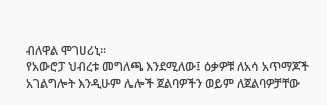ብለዋል ሞገሀሪኒ።
የአውሮፓ ህብረቱ መግለጫ እንደሚለው፤ ዕቃዎቹ ለአሳ አጥማጆች አገልግሎት እንዲሁም ሌሎች ጀልባዎችን ወይም ለጀልባዎቻቸው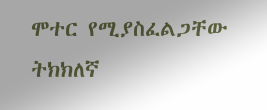ሞተር የሚያስፈልጋቸው ትክክለኛ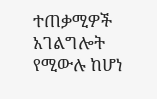ተጠቃሚዎች አገልግሎት የሚውሉ ከሆነ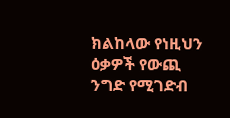ክልከላው የነዚህን ዕቃዎች የውጪ ንግድ የሚገድብ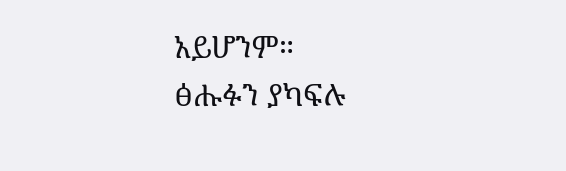አይሆንም።
ፅሑፉን ያካፍሉ